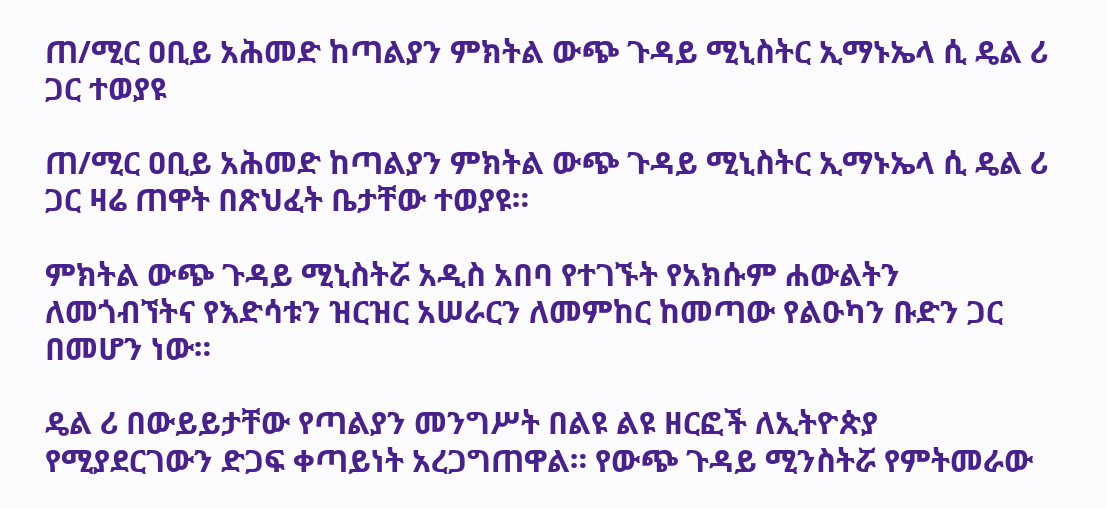ጠ/ሚር ዐቢይ አሕመድ ከጣልያን ምክትል ውጭ ጉዳይ ሚኒስትር ኢማኑኤላ ሲ ዴል ሪ ጋር ተወያዩ

ጠ/ሚር ዐቢይ አሕመድ ከጣልያን ምክትል ውጭ ጉዳይ ሚኒስትር ኢማኑኤላ ሲ ዴል ሪ ጋር ዛሬ ጠዋት በጽህፈት ቤታቸው ተወያዩ።

ምክትል ውጭ ጉዳይ ሚኒስትሯ አዲስ አበባ የተገኙት የአክሱም ሐውልትን ለመጎብኘትና የእድሳቱን ዝርዝር አሠራርን ለመምከር ከመጣው የልዑካን ቡድን ጋር በመሆን ነው።

ዴል ሪ በውይይታቸው የጣልያን መንግሥት በልዩ ልዩ ዘርፎች ለኢትዮጵያ የሚያደርገውን ድጋፍ ቀጣይነት አረጋግጠዋል። የውጭ ጉዳይ ሚንስትሯ የምትመራው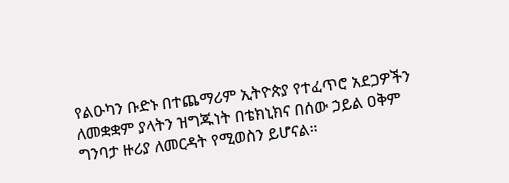የልዑካን ቡድኑ በተጨማሪም ኢትዮጵያ የተፈጥሮ አደጋዎችን ለመቋቋም ያላትን ዝግጁነት በቴክኒክና በሰው ኃይል ዐቅም ግንባታ ዙሪያ ለመርዳት የሚወስን ይሆናል።